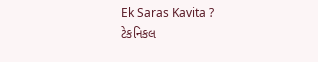Ek Saras Kavita ?
ટેકનિકલ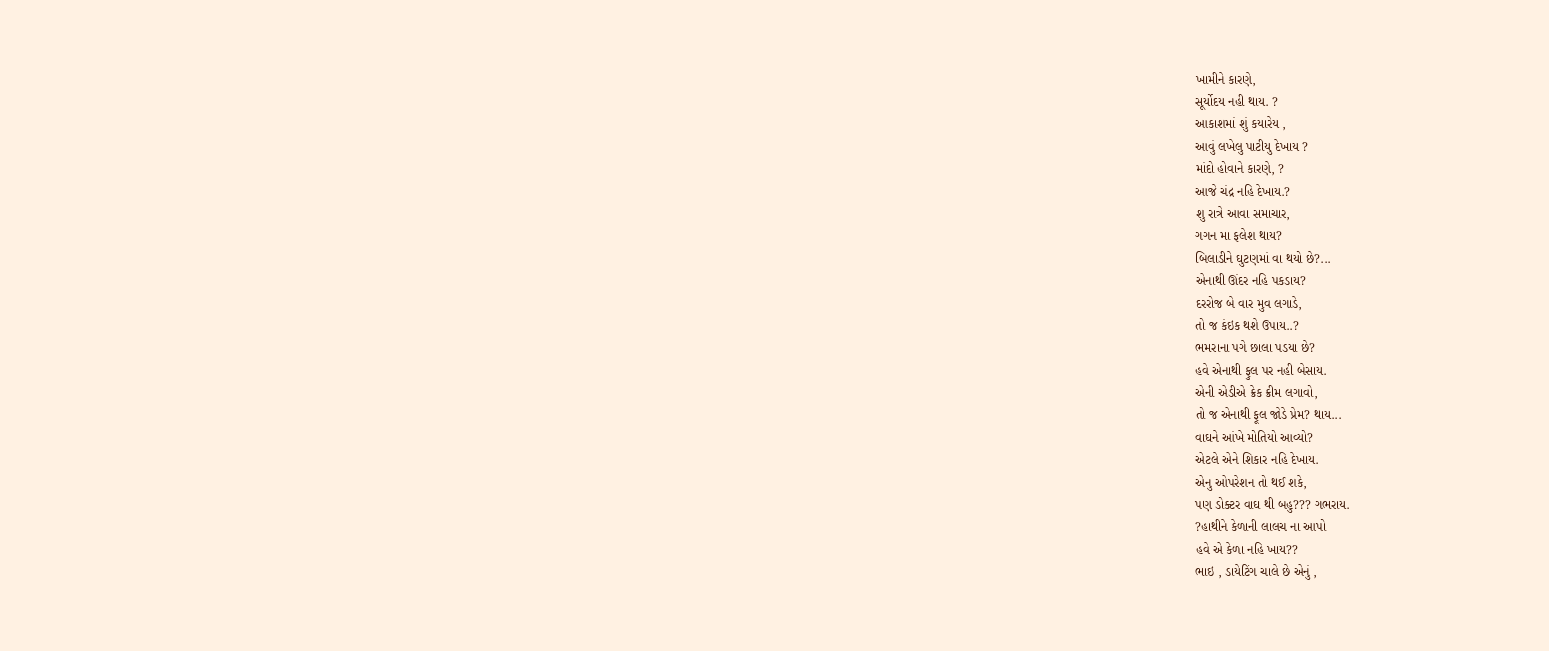ખામીને કારણે,
સૂર્યોદય નહી થાય. ?
આકાશમાં શું કયારેય ,
આવું લખેલુ પાટીયુ દેખાય ?
માંદો હોવાને કારણે, ?
આજે ચંદ્ર નહિ દેખાય.?
શુ રાત્રે આવા સમાચાર,
ગગન મા ફલેશ થાય?
બિલાડીને ઘુટણમાં વા થયો છે?...
એનાથી ઊંદર નહિ પકડાય?
દરરોજ બે વાર મુવ લગાડે,
તો જ કંઇક થશે ઉપાય..?
ભમરાના પગે છાલા પડયા છે?
હવે એનાથી ફુલ પર નહી બેસાય.
એની એડીએ ક્રેક ક્રીમ લગાવો,
તો જ એનાથી ફૂલ જોડે પ્રેમ? થાય...
વાઘને આંખે મોતિયો આવ્યો?
એટલે એને શિકાર નહિ દેખાય.
એનુ ઓપરેશન તો થઈ શકે,
પણ ડોક્ટર વાઘ થી બહુ??? ગભરાય.
?હાથીને કેળાની લાલચ ના આપો
હવે એ કેળા નહિ ખાય??
ભાઇ , ડાયેટિંગ ચાલે છે એનું ,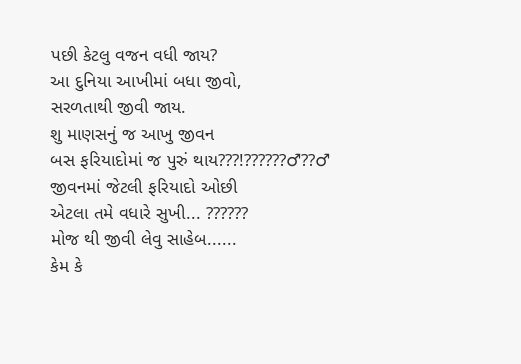પછી કેટલુ વજન વધી જાય?
આ દુનિયા આખીમાં બધા જીવો,
સરળતાથી જીવી જાય.
શુ માણસનું જ આખુ જીવન
બસ ફરિયાદોમાં જ પુરું થાય???!??????♂??♂
જીવનમાં જેટલી ફરિયાદો ઓછી
એટલા તમે વધારે સુખી... ??????
મોજ થી જીવી લેવુ સાહેબ......
કેમ કે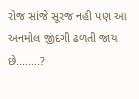રોજ સાંજે સૂરજ નહી પણ આ અનમોલ જીંદગી ઢળતી જાય છે........?